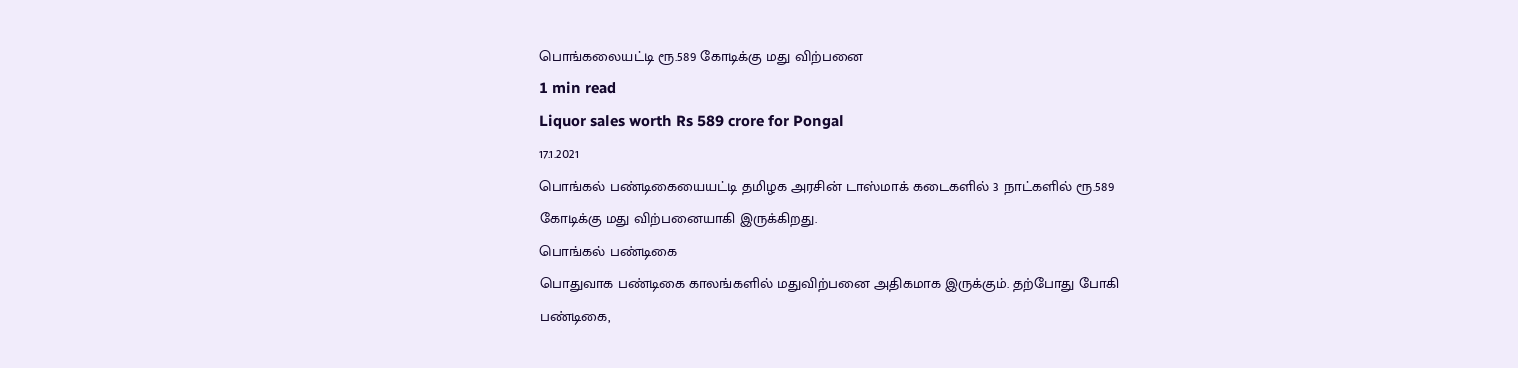பொங்கலையட்டி ரூ.589 கோடிக்கு மது விற்பனை
1 min read
Liquor sales worth Rs 589 crore for Pongal
17.1.2021
பொங்கல் பண்டிகையையட்டி தமிழக அரசின் டாஸ்மாக் கடைகளில் 3 நாட்களில் ரூ.589 கோடிக்கு மது விற்பனையாகி இருக்கிறது.
பொங்கல் பண்டிகை
பொதுவாக பண்டிகை காலங்களில் மதுவிற்பனை அதிகமாக இருக்கும். தற்போது போகி பண்டிகை,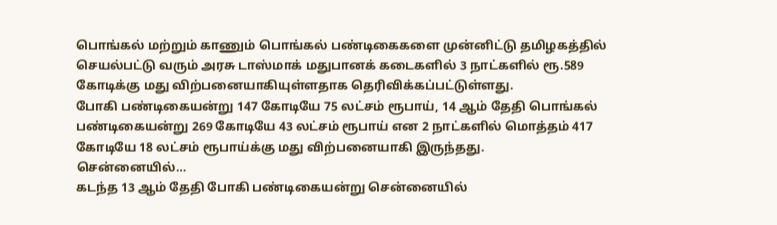பொங்கல் மற்றும் காணும் பொங்கல் பண்டிகைகளை முன்னிட்டு தமிழகத்தில் செயல்பட்டு வரும் அரசு டாஸ்மாக் மதுபானக் கடைகளில் 3 நாட்களில் ரூ.589 கோடிக்கு மது விற்பனையாகியுள்ளதாக தெரிவிக்கப்பட்டுள்ளது.
போகி பண்டிகையன்று 147 கோடியே 75 லட்சம் ரூபாய், 14 ஆம் தேதி பொங்கல் பண்டிகையன்று 269 கோடியே 43 லட்சம் ரூபாய் என 2 நாட்களில் மொத்தம் 417 கோடியே 18 லட்சம் ரூபாய்க்கு மது விற்பனையாகி இருந்தது.
சென்னையில்…
கடந்த 13 ஆம் தேதி போகி பண்டிகையன்று சென்னையில்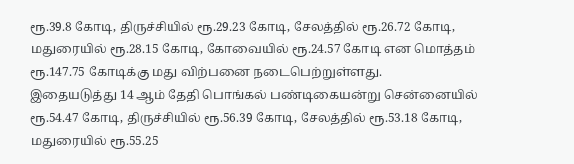ரூ.39.8 கோடி, திருச்சியில் ரூ.29.23 கோடி, சேலத்தில் ரூ.26.72 கோடி, மதுரையில் ரூ.28.15 கோடி, கோவையில் ரூ.24.57 கோடி என மொத்தம் ரூ.147.75 கோடிக்கு மது விற்பனை நடைபெற்றுள்ளது.
இதையடுத்து 14 ஆம் தேதி பொங்கல் பண்டிகையன்று சென்னையில் ரூ.54.47 கோடி, திருச்சியில் ரூ.56.39 கோடி, சேலத்தில் ரூ.53.18 கோடி, மதுரையில் ரூ.55.25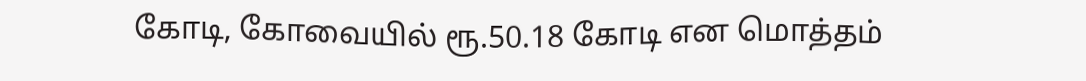கோடி, கோவையில் ரூ.50.18 கோடி என மொத்தம்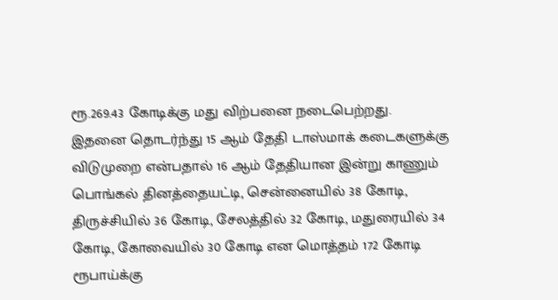ரூ.269.43 கோடிக்கு மது விற்பனை நடைபெற்றது.
இதனை தொடர்ந்து 15 ஆம் தேதி டாஸ்மாக் கடைகளுக்கு விடுமுறை என்பதால் 16 ஆம் தேதியான இன்று காணும் பொங்கல் தினத்தையட்டி, சென்னையில் 38 கோடி, திருச்சியில் 36 கோடி, சேலத்தில் 32 கோடி, மதுரையில் 34 கோடி, கோவையில் 30 கோடி என மொத்தம் 172 கோடி ரூபாய்க்கு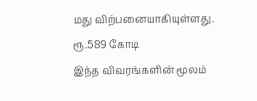மது விற்பனையாகியுள்ளது.
ரூ.589 கோடி
இந்த விவரங்களின் மூலம்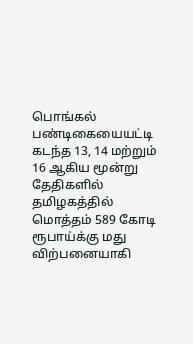பொங்கல் பண்டிகையையட்டி கடந்த 13, 14 மற்றும் 16 ஆகிய மூன்று தேதிகளில் தமிழகத்தில் மொத்தம் 589 கோடி ரூபாய்க்கு மது விற்பனையாகி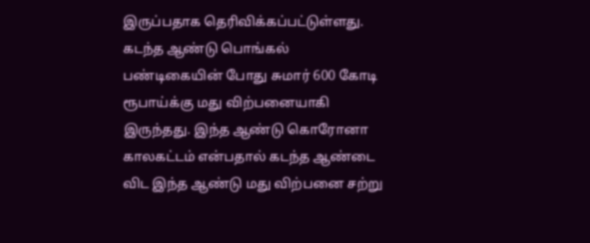இருப்பதாக தெரிவிக்கப்பட்டுள்ளது. கடந்த ஆண்டு பொங்கல் பண்டிகையின் போது சுமார் 600 கோடி ரூபாய்க்கு மது விற்பனையாகி இருந்தது. இந்த ஆண்டு கொரோனா காலகட்டம் என்பதால் கடந்த ஆண்டை விட இந்த ஆண்டு மது விற்பனை சற்று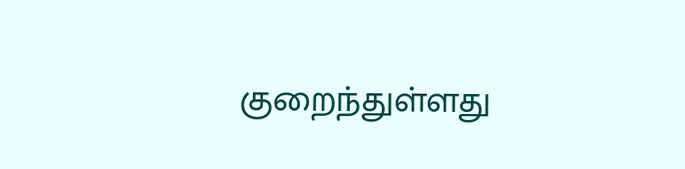குறைந்துள்ளது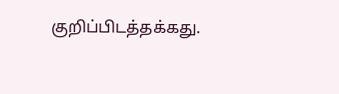குறிப்பிடத்தக்கது.